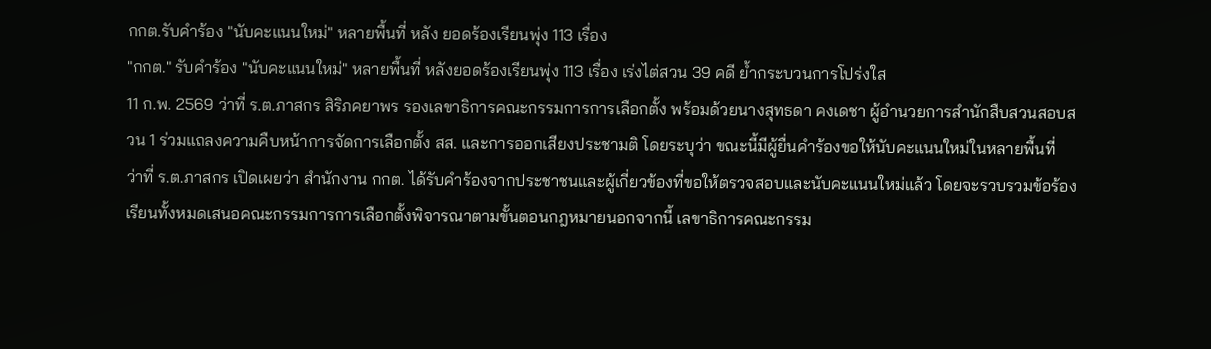กกต.รับคำร้อง "นับคะแนนใหม่" หลายพื้นที่ หลัง ยอดร้องเรียนพุ่ง 113 เรื่อง
"กกต." รับคำร้อง "นับคะแนนใหม่" หลายพื้นที่ หลังยอดร้องเรียนพุ่ง 113 เรื่อง เร่งไต่สวน 39 คดี ย้ำกระบวนการโปร่งใส
11 ก.พ. 2569 ว่าที่ ร.ต.ภาสกร สิริภคยาพร รองเลขาธิการคณะกรรมการการเลือกตั้ง พร้อมด้วยนางสุทธดา คงเดชา ผู้อำนวยการสำนักสืบสวนสอบสวน 1 ร่วมแถลงความคืบหน้าการจัดการเลือกตั้ง สส. และการออกเสียงประชามติ โดยระบุว่า ขณะนี้มีผู้ยื่นคำร้องขอให้นับคะแนนใหม่ในหลายพื้นที่
ว่าที่ ร.ต.ภาสกร เปิดเผยว่า สำนักงาน กกต. ได้รับคำร้องจากประชาชนและผู้เกี่ยวข้องที่ขอให้ตรวจสอบและนับคะแนนใหม่แล้ว โดยจะรวบรวมข้อร้องเรียนทั้งหมดเสนอคณะกรรมการการเลือกตั้งพิจารณาตามขั้นตอนกฎหมายนอกจากนี้ เลขาธิการคณะกรรม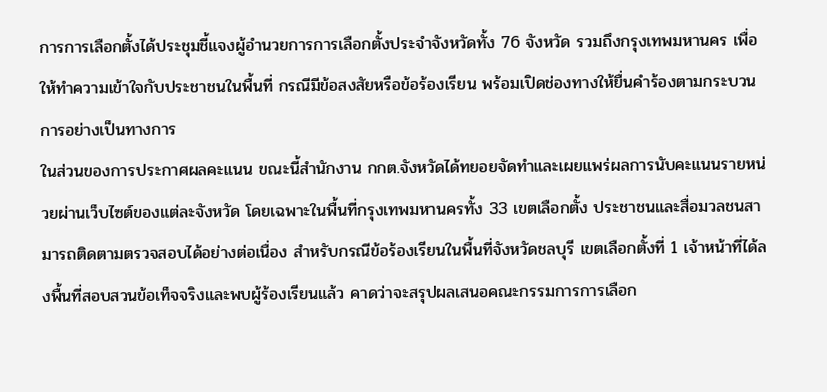การการเลือกตั้งได้ประชุมชี้แจงผู้อำนวยการการเลือกตั้งประจำจังหวัดทั้ง 76 จังหวัด รวมถึงกรุงเทพมหานคร เพื่อให้ทำความเข้าใจกับประชาชนในพื้นที่ กรณีมีข้อสงสัยหรือข้อร้องเรียน พร้อมเปิดช่องทางให้ยื่นคำร้องตามกระบวนการอย่างเป็นทางการ
ในส่วนของการประกาศผลคะแนน ขณะนี้สำนักงาน กกต.จังหวัดได้ทยอยจัดทำและเผยแพร่ผลการนับคะแนนรายหน่วยผ่านเว็บไซต์ของแต่ละจังหวัด โดยเฉพาะในพื้นที่กรุงเทพมหานครทั้ง 33 เขตเลือกตั้ง ประชาชนและสื่อมวลชนสามารถติดตามตรวจสอบได้อย่างต่อเนื่อง สำหรับกรณีข้อร้องเรียนในพื้นที่จังหวัดชลบุรี เขตเลือกตั้งที่ 1 เจ้าหน้าที่ได้ลงพื้นที่สอบสวนข้อเท็จจริงและพบผู้ร้องเรียนแล้ว คาดว่าจะสรุปผลเสนอคณะกรรมการการเลือก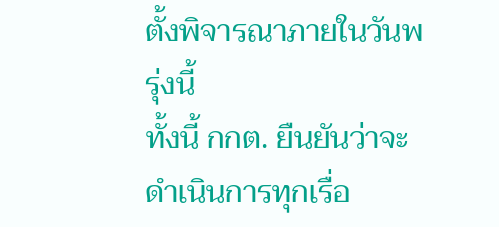ตั้งพิจารณาภายในวันพรุ่งนี้
ทั้งนี้ กกต. ยืนยันว่าจะดำเนินการทุกเรื่อ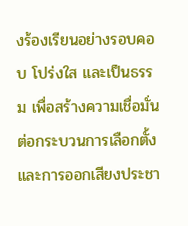งร้องเรียนอย่างรอบคอบ โปร่งใส และเป็นธรรม เพื่อสร้างความเชื่อมั่นต่อกระบวนการเลือกตั้งและการออกเสียงประชา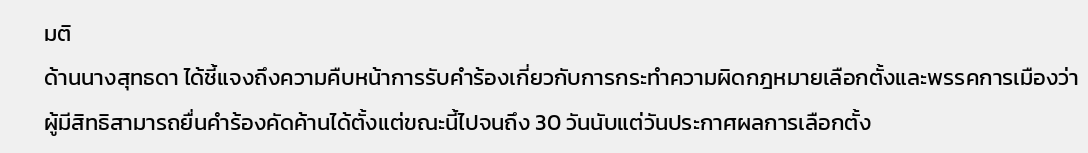มติ
ด้านนางสุทธดา ได้ชี้แจงถึงความคืบหน้าการรับคำร้องเกี่ยวกับการกระทำความผิดกฎหมายเลือกตั้งและพรรคการเมืองว่า ผู้มีสิทธิสามารถยื่นคำร้องคัดค้านได้ตั้งแต่ขณะนี้ไปจนถึง 30 วันนับแต่วันประกาศผลการเลือกตั้ง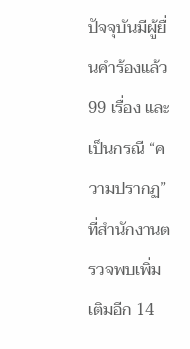ปัจจุบันมีผู้ยื่นคำร้องแล้ว 99 เรื่อง และเป็นกรณี “ความปรากฏ” ที่สำนักงานตรวจพบเพิ่มเติมอีก 14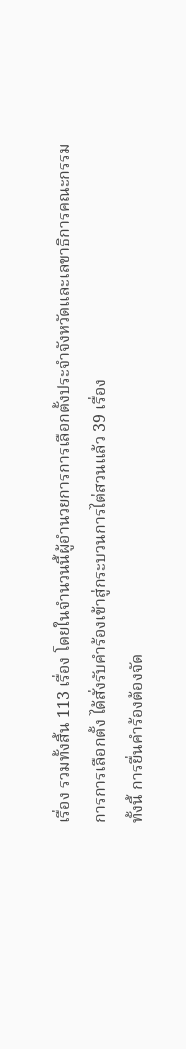เรื่อง รวมทั้งสิ้น 113 เรื่อง โดยในจำนวนนี้ผู้อำนวยการการเลือกตั้งประจำจังหวัดและเลขาธิการคณะกรรมการการเลือกตั้ง ได้สั่งรับคำร้องเข้าสู่กระบวนการไต่สวนแล้ว 39 เรื่อง
ทั้งนี้ การยื่นคำร้องต้องจัด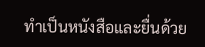ทำเป็นหนังสือและยื่นด้วย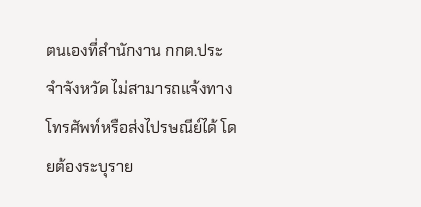ตนเองที่สำนักงาน กกต.ประจำจังหวัด ไม่สามารถแจ้งทางโทรศัพท์หรือส่งไปรษณีย์ได้ โดยต้องระบุราย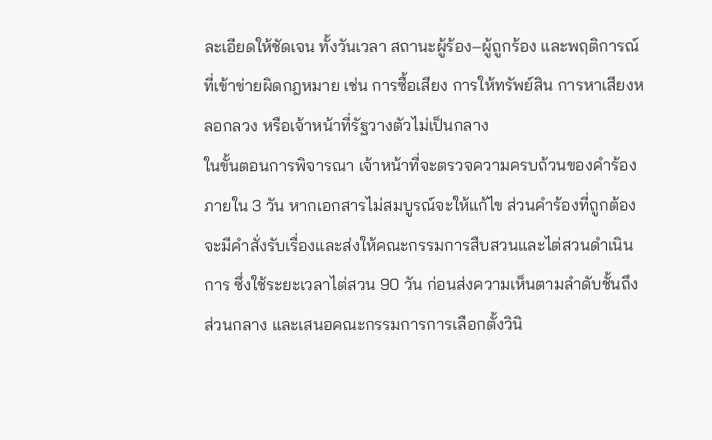ละเอียดให้ชัดเจน ทั้งวันเวลา สถานะผู้ร้อง–ผู้ถูกร้อง และพฤติการณ์ที่เข้าข่ายผิดกฎหมาย เช่น การซื้อเสียง การให้ทรัพย์สิน การหาเสียงหลอกลวง หรือเจ้าหน้าที่รัฐวางตัวไม่เป็นกลาง
ในขั้นตอนการพิจารณา เจ้าหน้าที่จะตรวจความครบถ้วนของคำร้องภายใน 3 วัน หากเอกสารไม่สมบูรณ์จะให้แก้ไข ส่วนคำร้องที่ถูกต้องจะมีคำสั่งรับเรื่องและส่งให้คณะกรรมการสืบสวนและไต่สวนดำเนินการ ซึ่งใช้ระยะเวลาไต่สวน 90 วัน ก่อนส่งความเห็นตามลำดับชั้นถึงส่วนกลาง และเสนอคณะกรรมการการเลือกตั้งวินิ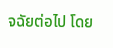จฉัยต่อไป โดย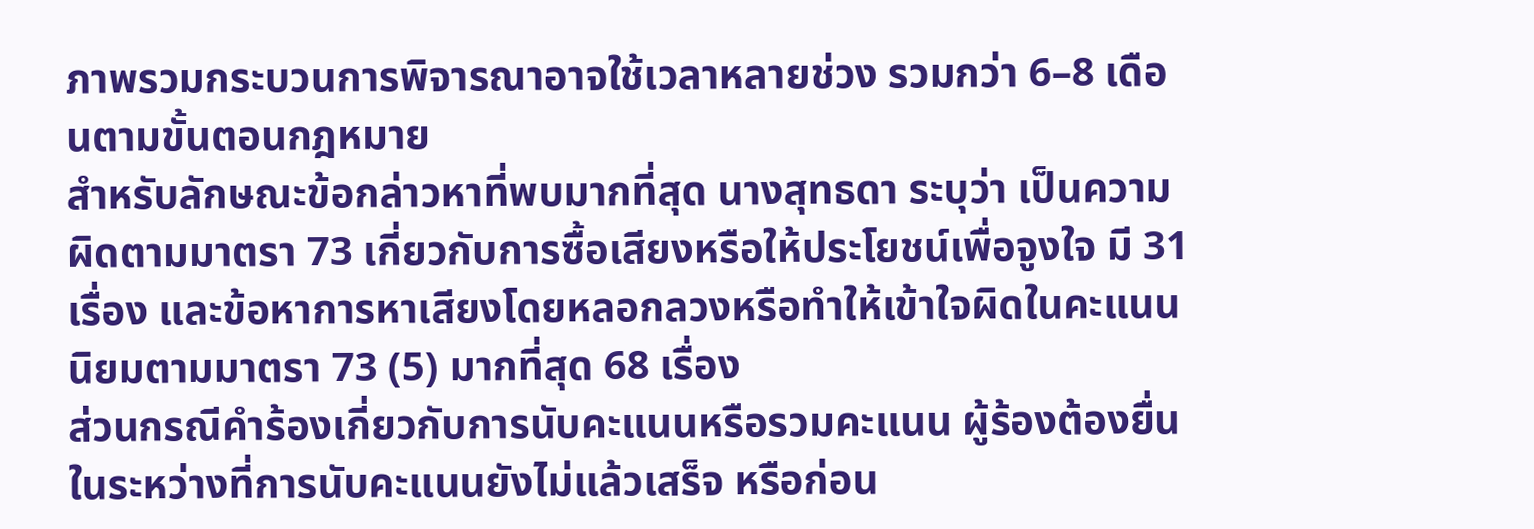ภาพรวมกระบวนการพิจารณาอาจใช้เวลาหลายช่วง รวมกว่า 6–8 เดือนตามขั้นตอนกฎหมาย
สำหรับลักษณะข้อกล่าวหาที่พบมากที่สุด นางสุทธดา ระบุว่า เป็นความผิดตามมาตรา 73 เกี่ยวกับการซื้อเสียงหรือให้ประโยชน์เพื่อจูงใจ มี 31 เรื่อง และข้อหาการหาเสียงโดยหลอกลวงหรือทำให้เข้าใจผิดในคะแนนนิยมตามมาตรา 73 (5) มากที่สุด 68 เรื่อง
ส่วนกรณีคำร้องเกี่ยวกับการนับคะแนนหรือรวมคะแนน ผู้ร้องต้องยื่นในระหว่างที่การนับคะแนนยังไม่แล้วเสร็จ หรือก่อน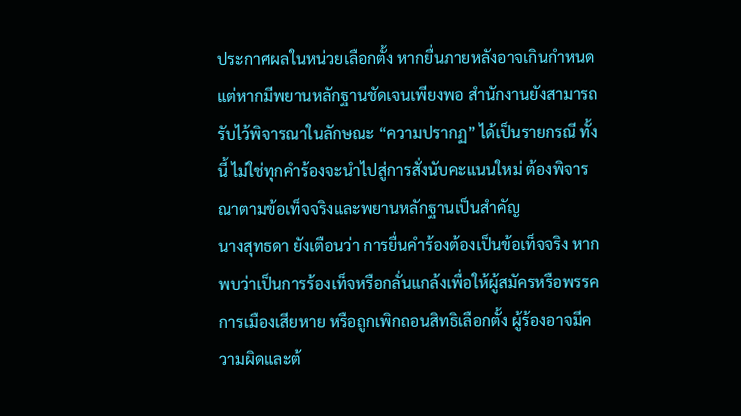ประกาศผลในหน่วยเลือกตั้ง หากยื่นภายหลังอาจเกินกำหนด แต่หากมีพยานหลักฐานชัดเจนเพียงพอ สำนักงานยังสามารถรับไว้พิจารณาในลักษณะ “ความปรากฏ” ได้เป็นรายกรณี ทั้งนี้ ไม่ใช่ทุกคำร้องจะนำไปสู่การสั่งนับคะแนนใหม่ ต้องพิจารณาตามข้อเท็จจริงและพยานหลักฐานเป็นสำคัญ
นางสุทธดา ยังเตือนว่า การยื่นคำร้องต้องเป็นข้อเท็จจริง หากพบว่าเป็นการร้องเท็จหรือกลั่นแกล้งเพื่อให้ผู้สมัครหรือพรรคการเมืองเสียหาย หรือถูกเพิกถอนสิทธิเลือกตั้ง ผู้ร้องอาจมีความผิดและต้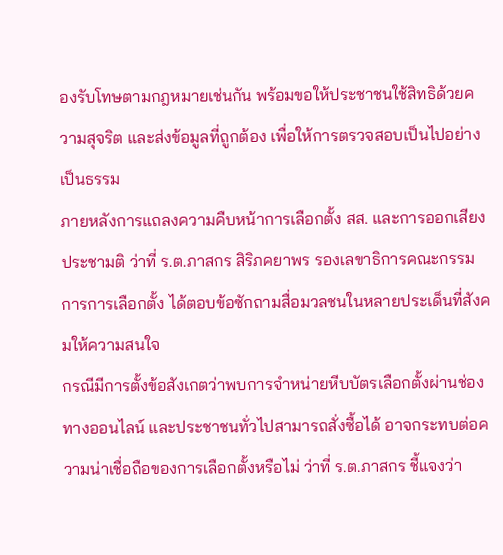องรับโทษตามกฎหมายเช่นกัน พร้อมขอให้ประชาชนใช้สิทธิด้วยความสุจริต และส่งข้อมูลที่ถูกต้อง เพื่อให้การตรวจสอบเป็นไปอย่างเป็นธรรม
ภายหลังการแถลงความคืบหน้าการเลือกตั้ง สส. และการออกเสียงประชามติ ว่าที่ ร.ต.ภาสกร สิริภคยาพร รองเลขาธิการคณะกรรมการการเลือกตั้ง ได้ตอบข้อซักถามสื่อมวลชนในหลายประเด็นที่สังคมให้ความสนใจ
กรณีมีการตั้งข้อสังเกตว่าพบการจำหน่ายหีบบัตรเลือกตั้งผ่านช่องทางออนไลน์ และประชาชนทั่วไปสามารถสั่งซื้อได้ อาจกระทบต่อความน่าเชื่อถือของการเลือกตั้งหรือไม่ ว่าที่ ร.ต.ภาสกร ชี้แจงว่า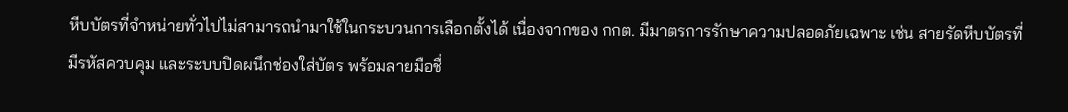หีบบัตรที่จำหน่ายทั่วไปไม่สามารถนำมาใช้ในกระบวนการเลือกตั้งได้ เนื่องจากของ กกต. มีมาตรการรักษาความปลอดภัยเฉพาะ เช่น สายรัดหีบบัตรที่มีรหัสควบคุม และระบบปิดผนึกช่องใส่บัตร พร้อมลายมือชื่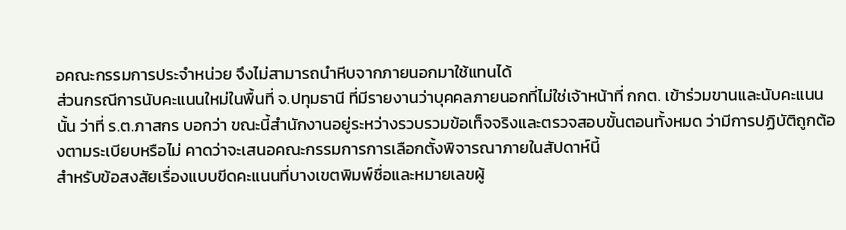อคณะกรรมการประจำหน่วย จึงไม่สามารถนำหีบจากภายนอกมาใช้แทนได้
ส่วนกรณีการนับคะแนนใหม่ในพื้นที่ จ.ปทุมธานี ที่มีรายงานว่าบุคคลภายนอกที่ไม่ใช่เจ้าหน้าที่ กกต. เข้าร่วมขานและนับคะแนนนั้น ว่าที่ ร.ต.ภาสกร บอกว่า ขณะนี้สำนักงานอยู่ระหว่างรวบรวมข้อเท็จจริงและตรวจสอบขั้นตอนทั้งหมด ว่ามีการปฏิบัติถูกต้องตามระเบียบหรือไม่ คาดว่าจะเสนอคณะกรรมการการเลือกตั้งพิจารณาภายในสัปดาห์นี้
สำหรับข้อสงสัยเรื่องแบบขีดคะแนนที่บางเขตพิมพ์ชื่อและหมายเลขผู้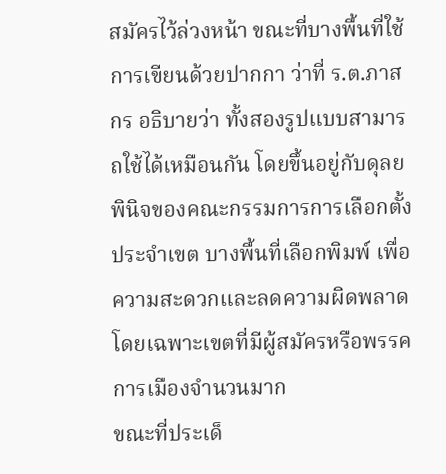สมัครไว้ล่วงหน้า ขณะที่บางพื้นที่ใช้การเขียนด้วยปากกา ว่าที่ ร.ต.ภาสกร อธิบายว่า ทั้งสองรูปแบบสามารถใช้ได้เหมือนกัน โดยขึ้นอยู่กับดุลยพินิจของคณะกรรมการการเลือกตั้งประจำเขต บางพื้นที่เลือกพิมพ์ เพื่อความสะดวกและลดความผิดพลาด โดยเฉพาะเขตที่มีผู้สมัครหรือพรรคการเมืองจำนวนมาก
ขณะที่ประเด็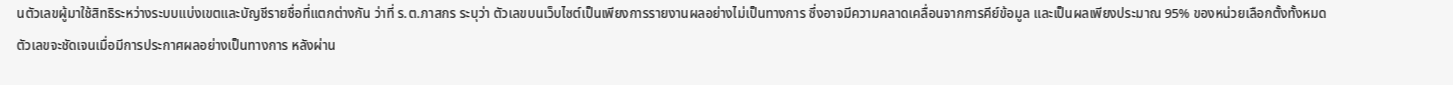นตัวเลขผู้มาใช้สิทธิระหว่างระบบแบ่งเขตและบัญชีรายชื่อที่แตกต่างกัน ว่าที่ ร.ต.ภาสกร ระบุว่า ตัวเลขบนเว็บไซต์เป็นเพียงการรายงานผลอย่างไม่เป็นทางการ ซึ่งอาจมีความคลาดเคลื่อนจากการคีย์ข้อมูล และเป็นผลเพียงประมาณ 95% ของหน่วยเลือกตั้งทั้งหมด ตัวเลขจะชัดเจนเมื่อมีการประกาศผลอย่างเป็นทางการ หลังผ่าน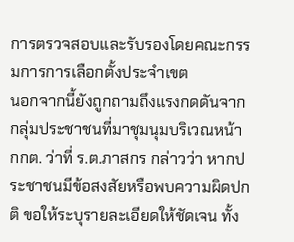การตรวจสอบและรับรองโดยคณะกรรมการการเลือกตั้งประจำเขต
นอกจากนี้ยังถูกถามถึงแรงกดดันจากกลุ่มประชาชนที่มาชุมนุมบริเวณหน้า กกต. ว่าที่ ร.ต.ภาสกร กล่าวว่า หากประชาชนมีข้อสงสัยหรือพบความผิดปกติ ขอให้ระบุรายละเอียดให้ชัดเจน ทั้ง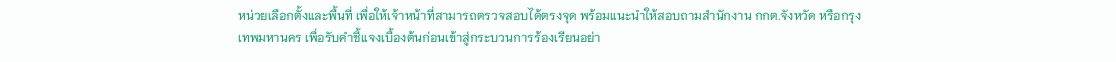หน่วยเลือกตั้งและพื้นที่ เพื่อให้เจ้าหน้าที่สามารถตรวจสอบได้ตรงจุด พร้อมแนะนำให้สอบถามสำนักงาน กกต.จังหวัด หรือกรุงเทพมหานคร เพื่อรับคำชี้แจงเบื้องต้นก่อนเข้าสู่กระบวนการร้องเรียนอย่า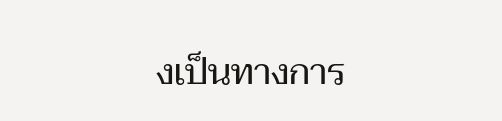งเป็นทางการ